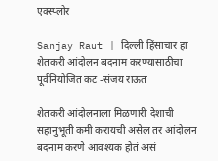एक्स्प्लोर

Sanjay Raut | दिल्ली हिंसाचार हा शेतकरी आंदोलन बदनाम करण्यासाठीचा पूर्वनियोजित कट -संजय राऊत

शेतकरी आंदोलनाला मिळणारी देशाची सहानुभूती कमी करायची असेल तर आंदोलन बदनाम करणे आवश्यक होतं असं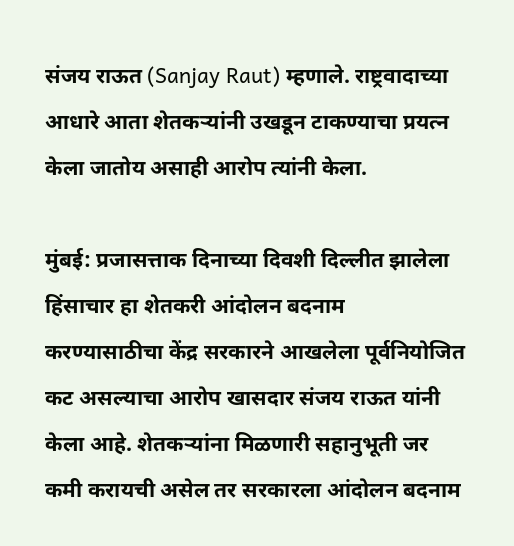संजय राऊत (Sanjay Raut) म्हणाले. राष्ट्रवादाच्या आधारे आता शेतकऱ्यांनी उखडून टाकण्याचा प्रयत्न केला जातोय असाही आरोप त्यांनी केला.

मुंबई: प्रजासत्ताक दिनाच्या दिवशी दिल्लीत झालेला हिंसाचार हा शेतकरी आंदोलन बदनाम करण्यासाठीचा केंद्र सरकारने आखलेला पूर्वनियोजित कट असल्याचा आरोप खासदार संजय राऊत यांनी केला आहे. शेतकऱ्यांना मिळणारी सहानुभूती जर कमी करायची असेल तर सरकारला आंदोलन बदनाम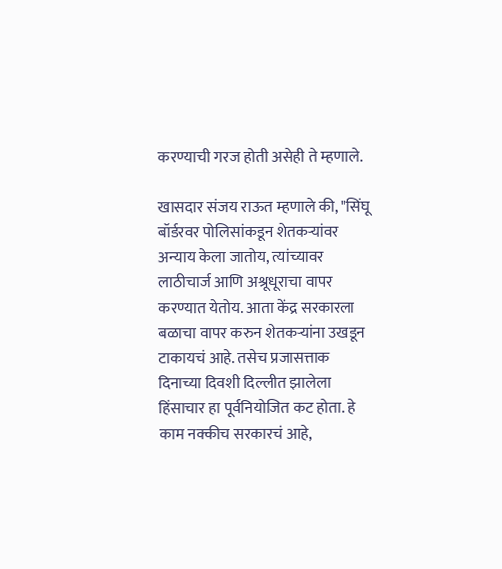करण्याची गरज होती असेही ते म्हणाले.

खासदार संजय राऊत म्हणाले की, "सिंघू बॉर्डरवर पोलिसांकडून शेतकऱ्यांवर अन्याय केला जातोय, त्यांच्यावर लाठीचार्ज आणि अश्रूधूराचा वापर करण्यात येतोय. आता केंद्र सरकारला बळाचा वापर करुन शेतकऱ्यांना उखडून टाकायचं आहे. तसेच प्रजासत्ताक दिनाच्या दिवशी दिल्लीत झालेला हिंसाचार हा पूर्वनियोजित कट होता. हे काम नक्कीच सरकारचं आहे,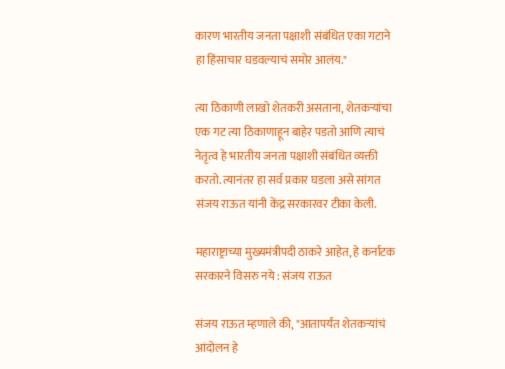कारण भारतीय जनता पक्षाशी संबंधित एका गटाने हा हिंसाचार घडवल्याचं समोर आलंय."

त्या ठिकाणी लाखो शेतकरी असताना, शेतकऱ्यांचा एक गट त्या ठिकाणाहून बाहेर पडतो आणि त्याचं नेतृत्व हे भारतीय जनता पक्षाशी संबंधित व्यक्ती करतो. त्यानंतर हा सर्व प्रकार घडला असे सांगत संजय राऊत यांनी केंद्र सरकारवर टीका केली.

महाराष्ट्राच्या मुख्यमंत्रीपदी ठाकरे आहेत, हे कर्नाटक सरकारने विसरु नये : संजय राऊत

संजय राऊत म्हणाले की, "आतापर्यंत शेतकऱ्यांचं आंदोलन हे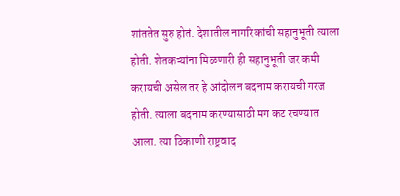शांततेत सुरु होतं. देशातील नागरिकांची सहानुभूती त्याला होती. शेतकऱ्यांना मिळणारी ही सहानुभूती जर कमी करायची असेल तर हे आंदोलन बदनाम करायची गरज होती. त्याला बदनाम करण्यासाठी मग कट रचण्यात आला. त्या ठिकाणी राष्ट्रवाद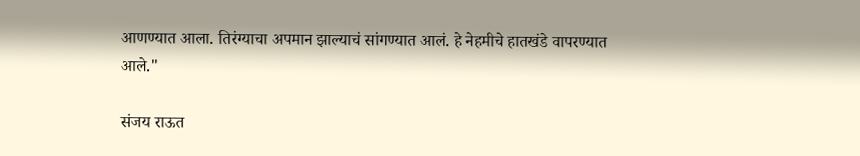आणण्यात आला. तिरंग्याचा अपमान झाल्याचं सांगण्यात आलं. हे नेहमीचे हातखंडे वापरण्यात आले."

संजय राऊत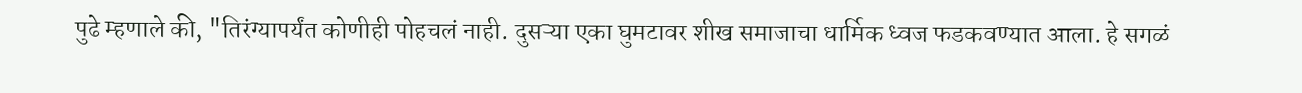पुढे म्हणाले की, "तिरंग्यापर्यंत कोणीही पोहचलं नाही. दुसऱ्या एका घुमटावर शीख समाजाचा धार्मिक ध्वज फडकवण्यात आला. हे सगळं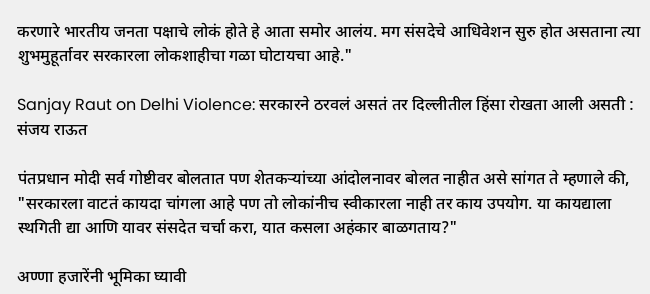करणारे भारतीय जनता पक्षाचे लोकं होते हे आता समोर आलंय. मग संसदेचे आधिवेशन सुरु होत असताना त्या शुभमुहूर्तावर सरकारला लोकशाहीचा गळा घोटायचा आहे."

Sanjay Raut on Delhi Violence: सरकारने ठरवलं असतं तर दिल्लीतील हिंसा रोखता आली असती : संजय राऊत

पंतप्रधान मोदी सर्व गोष्टीवर बोलतात पण शेतकऱ्यांच्या आंदोलनावर बोलत नाहीत असे सांगत ते म्हणाले की, "सरकारला वाटतं कायदा चांगला आहे पण तो लोकांनीच स्वीकारला नाही तर काय उपयोग. या कायद्याला स्थगिती द्या आणि यावर संसदेत चर्चा करा, यात कसला अहंकार बाळगताय?"

अण्णा हजारेंनी भूमिका घ्यावी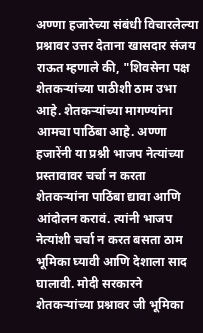अण्णा हजारेच्या संबंधी विचारलेल्या प्रश्नावर उत्तर देताना खासदार संजय राऊत म्हणाले की, "शिवसेना पक्ष शेतकऱ्यांच्या पाठीशी ठाम उभा आहे. शेतकऱ्यांच्या मागण्यांना आमचा पाठिंबा आहे. अण्णा हजारेंनी या प्रश्नी भाजप नेत्यांच्या प्रस्तावावर चर्चा न करता शेतकऱ्यांना पाठिंबा द्यावा आणि आंदोलन करावं. त्यांनी भाजप नेत्यांशी चर्चा न करत बसता ठाम भूमिका घ्यावी आणि देशाला साद घालावी. मोदी सरकारने शेतकऱ्यांच्या प्रश्नावर जी भूमिका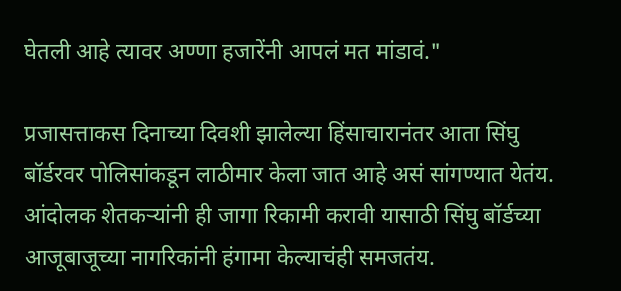घेतली आहे त्यावर अण्णा हजारेंनी आपलं मत मांडावं."

प्रजासत्ताकस दिनाच्या दिवशी झालेल्या हिंसाचारानंतर आता सिंघु बॉर्डरवर पोलिसांकडून लाठीमार केला जात आहे असं सांगण्यात येतंय. आंदोलक शेतकऱ्यांनी ही जागा रिकामी करावी यासाठी सिंघु बॉर्डच्या आजूबाजूच्या नागरिकांनी हंगामा केल्याचंही समजतंय.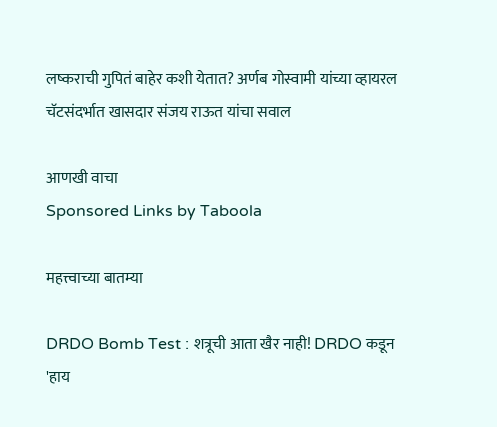लष्कराची गुपितं बाहेर कशी येतात? अर्णब गोस्वामी यांच्या व्हायरल चॅटसंदर्भात खासदार संजय राऊत यांचा सवाल

आणखी वाचा
Sponsored Links by Taboola

महत्त्वाच्या बातम्या

DRDO Bomb Test : शत्रूची आता खैर नाही! DRDO कडून 'हाय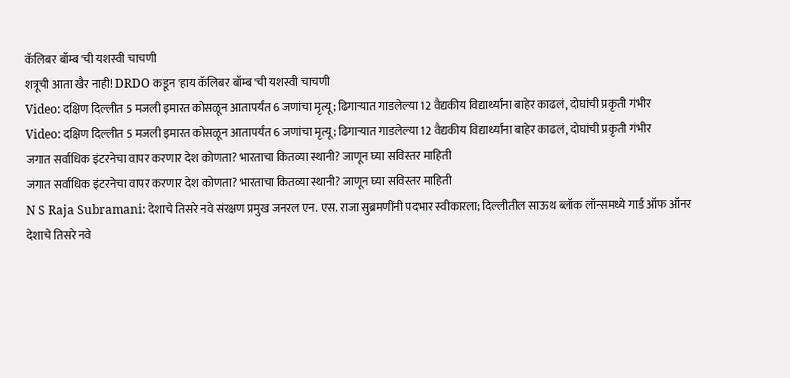कॅलिबर बॉम्ब'ची यशस्वी चाचणी
शत्रूची आता खैर नाही! DRDO कडून 'हाय कॅलिबर बॉम्ब'ची यशस्वी चाचणी
Video: दक्षिण दिल्लीत 5 मजली इमारत कोसळून आतापर्यंत 6 जणांचा मृत्यू; ढिगाऱ्यात गाडलेल्या 12 वैद्यकीय विद्यार्थ्यांना बाहेर काढलं, दोघांची प्रकृती गंभीर
Video: दक्षिण दिल्लीत 5 मजली इमारत कोसळून आतापर्यंत 6 जणांचा मृत्यू; ढिगाऱ्यात गाडलेल्या 12 वैद्यकीय विद्यार्थ्यांना बाहेर काढलं, दोघांची प्रकृती गंभीर
जगात सर्वाधिक इंटरनेचा वापर करणार देश कोणता? भारताचा कितव्या स्थानी? जाणून घ्या सविस्तर माहिती
जगात सर्वाधिक इंटरनेचा वापर करणार देश कोणता? भारताचा कितव्या स्थानी? जाणून घ्या सविस्तर माहिती
N S Raja Subramani: देशाचे तिसरे नवे संरक्षण प्रमुख जनरल एन. एस. राजा सुब्रमणींनी पदभार स्वीकारला; दिल्लीतील साऊथ ब्लॉक लॉन्समध्ये गार्ड ऑफ ऑनर
देशाचे तिसरे नवे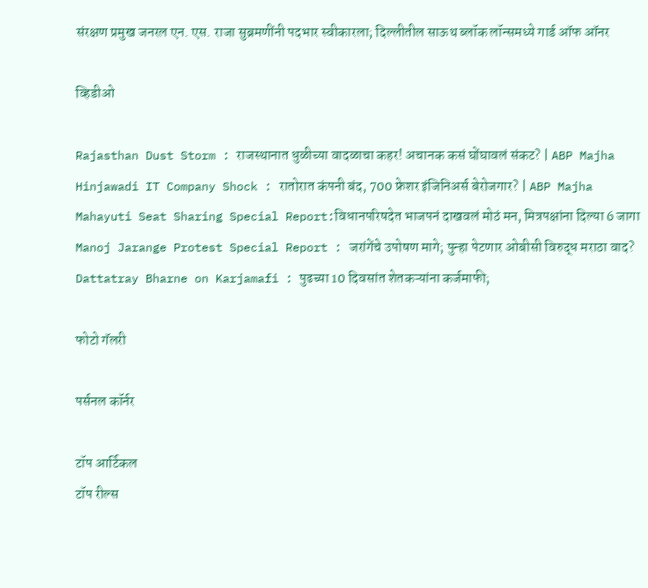संरक्षण प्रमुख जनरल एन. एस. राजा सुब्रमणींनी पदभार स्वीकारला; दिल्लीतील साऊथ ब्लॉक लॉन्समध्ये गार्ड ऑफ ऑनर

व्हिडीओ

Rajasthan Dust Storm : राजस्थानात धुळीच्या वादळाचा कहर! अचानक कसं घोंघावलं संकट? | ABP Majha
Hinjawadi IT Company Shock : रातोरात कंपनी बंद, 700 फ्रेशर इंजिनिअर्स बेरोजगार? | ABP Majha
Mahayuti Seat Sharing Special Report:विधानपरिषदेत भाजपनं दाखवलं मोठं मन, मित्रपक्षांना दिल्या 6 जागा
Manoj Jarange Protest Special Report : जरांगेंचे उपोषण मागे; पुन्हा पेटणार ओबीसी विरुद्ध मराठा वाद?
Dattatray Bharne on Karjamafi : पुढच्या 10 दिवसांत शेतकऱ्यांना कर्जमाफी;

फोटो गॅलरी

पर्सनल कॉर्नर

टॉप आर्टिकल
टॉप रील्स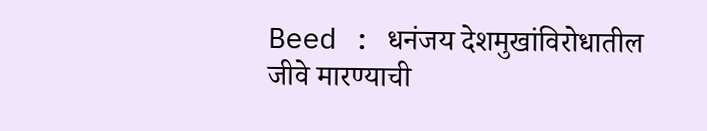Beed : धनंजय देशमुखांविरोधातील जीवे मारण्याची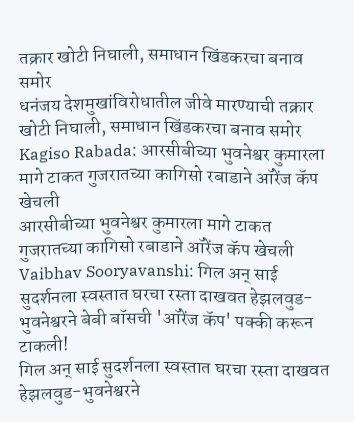तक्रार खोटी निघाली, समाधान खिंडकरचा बनाव समोर
धनंजय देशमुखांविरोधातील जीवे मारण्याची तक्रार खोटी निघाली, समाधान खिंडकरचा बनाव समोर
Kagiso Rabada: आरसीबीच्या भुवनेश्वर कुमारला मागे टाकत गुजरातच्या कागिसो रबाडाने ऑरेंज कॅप खेचली
आरसीबीच्या भुवनेश्वर कुमारला मागे टाकत गुजरातच्या कागिसो रबाडाने ऑरेंज कॅप खेचली
Vaibhav Sooryavanshi: गिल अन् साई सुदर्शनला स्वस्तात घरचा रस्ता दाखवत हेझलवुड-भुवनेश्वरने बेबी बॉसची 'ऑरेंज कॅप' पक्की करून टाकली!
गिल अन् साई सुदर्शनला स्वस्तात घरचा रस्ता दाखवत हेझलवुड-भुवनेश्वरने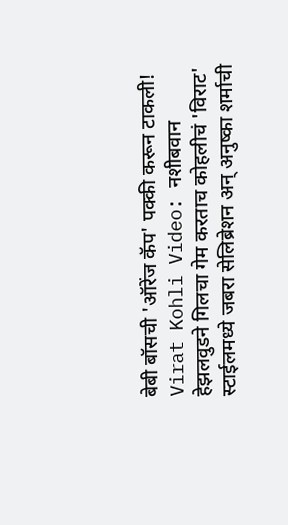बेबी बॉसची 'ऑरेंज कॅप' पक्की करून टाकली!
Virat Kohli Video: नशीबवान हेझलवुडने गिलचा गेम करताच कोहलीचं 'विराट' स्टाईलमध्ये जबरा सेलिब्रेशन अन् अनुष्का शर्माची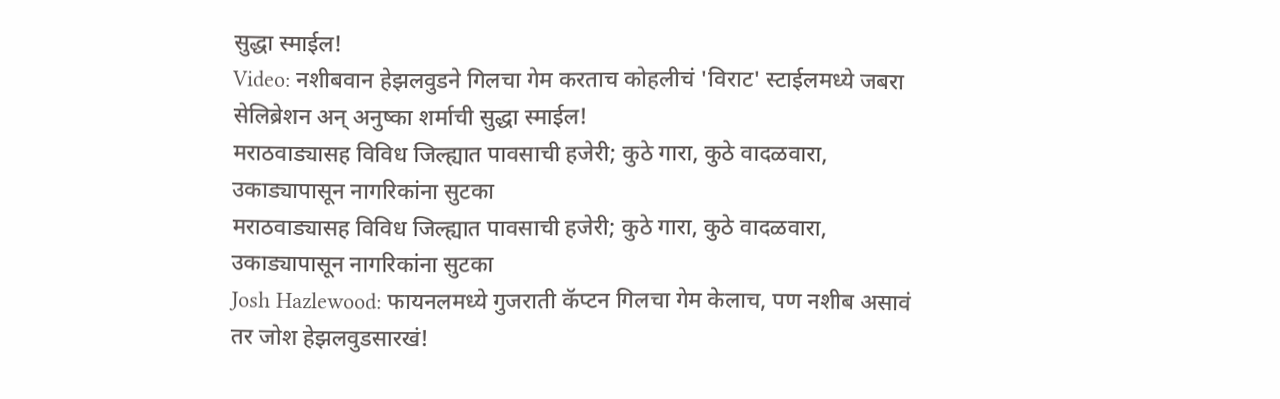सुद्धा स्माईल!
Video: नशीबवान हेझलवुडने गिलचा गेम करताच कोहलीचं 'विराट' स्टाईलमध्ये जबरा सेलिब्रेशन अन् अनुष्का शर्माची सुद्धा स्माईल!
मराठवाड्यासह विविध जिल्ह्यात पावसाची हजेरी; कुठे गारा, कुठे वादळवारा, उकाड्यापासून नागरिकांना सुटका
मराठवाड्यासह विविध जिल्ह्यात पावसाची हजेरी; कुठे गारा, कुठे वादळवारा, उकाड्यापासून नागरिकांना सुटका
Josh Hazlewood: फायनलमध्ये गुजराती कॅप्टन गिलचा गेम केलाच, पण नशीब असावं तर जोश हेझलवुडसारखं!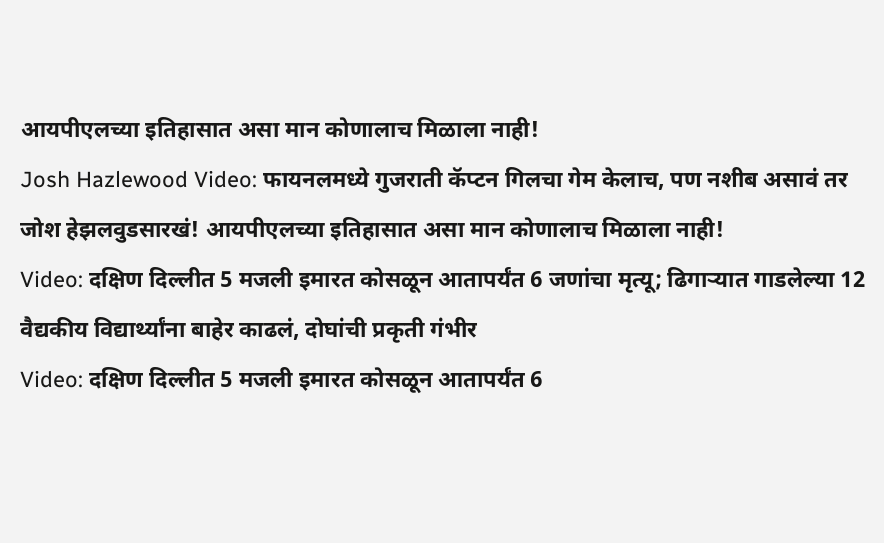आयपीएलच्या इतिहासात असा मान कोणालाच मिळाला नाही!
Josh Hazlewood Video: फायनलमध्ये गुजराती कॅप्टन गिलचा गेम केलाच, पण नशीब असावं तर जोश हेझलवुडसारखं! आयपीएलच्या इतिहासात असा मान कोणालाच मिळाला नाही!
Video: दक्षिण दिल्लीत 5 मजली इमारत कोसळून आतापर्यंत 6 जणांचा मृत्यू; ढिगाऱ्यात गाडलेल्या 12 वैद्यकीय विद्यार्थ्यांना बाहेर काढलं, दोघांची प्रकृती गंभीर
Video: दक्षिण दिल्लीत 5 मजली इमारत कोसळून आतापर्यंत 6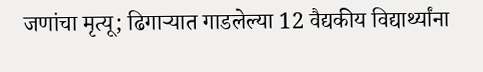जणांचा मृत्यू; ढिगाऱ्यात गाडलेल्या 12 वैद्यकीय विद्यार्थ्यांना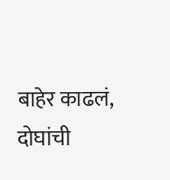बाहेर काढलं, दोघांची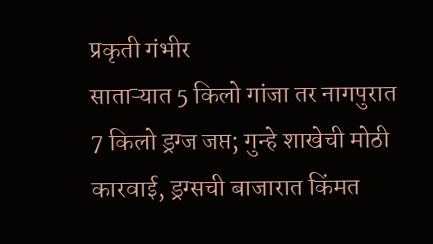प्रकृती गंभीर
साताऱ्यात 5 किलो गांजा तर नागपुरात 7 किलो ड्रग्ज जप्त; गुन्हे शाखेची मोठी कारवाई, ड्रग्सची बाजारात किंमत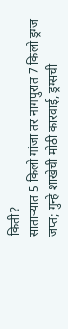किती?
साताऱ्यात 5 किलो गांजा तर नागपुरात 7 किलो ड्रग्ज जप्त; गुन्हे शाखेची मोठी कारवाई, ड्रग्सची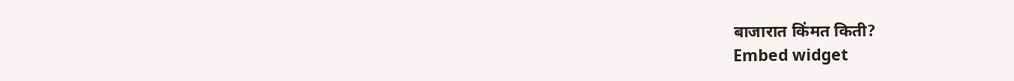बाजारात किंमत किती?
Embed widget